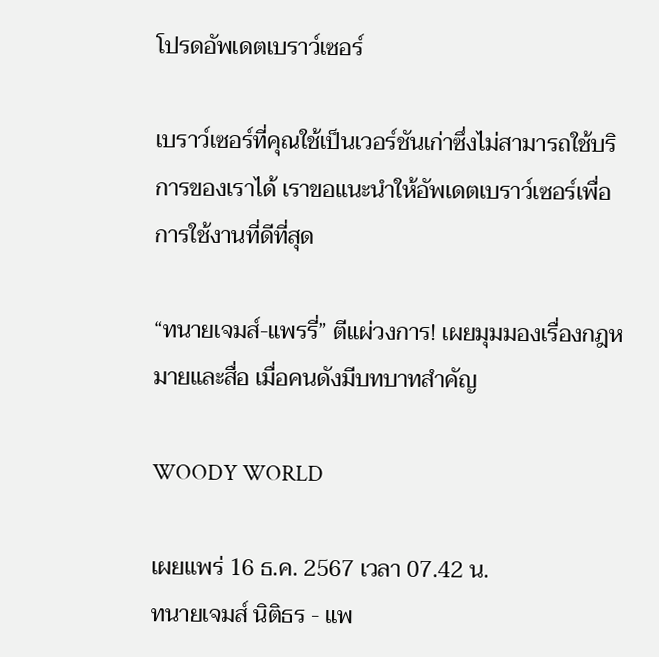โปรดอัพเดตเบราว์เซอร์

เบราว์เซอร์ที่คุณใช้เป็นเวอร์ชันเก่าซึ่งไม่สามารถใช้บริการของเราได้ เราขอแนะนำให้อัพเดตเบราว์เซอร์เพื่อการใช้งานที่ดีที่สุด

“ทนายเจมส์-แพรรี่” ตีแผ่วงการ! เผยมุมมองเรื่องกฎหมายและสื่อ เมื่อคนดังมีบทบาทสำคัญ

WOODY WORLD

เผยแพร่ 16 ธ.ค. 2567 เวลา 07.42 น.
ทนายเจมส์ นิติธร - แพ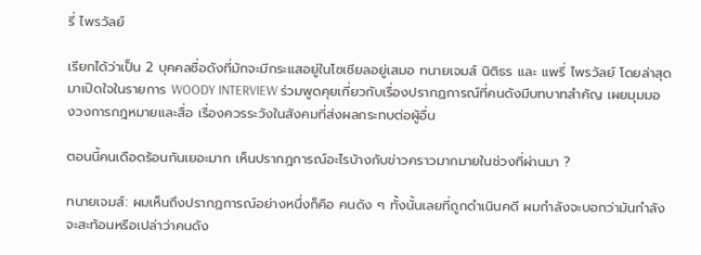รี่ ไพรวัลย์

เรียกได้ว่าเป็น 2 บุคคลชื่อดังที่มักจะมีกระแสอยู่ในโซเชียลอยู่เสมอ ทนายเจมส์ นิติธร และ แพรี่ ไพรวัลย์ โดยล่าสุดมาเปิดใจในรายการ WOODY INTERVIEW ร่วมพูดคุยเกี่ยวกับเรื่องปรากฏการณ์ที่คนดังมีบทบาทสำคัญ เผยมุมมองวงการกฎหมายและสื่อ เรื่องควรระวังในสังคมที่ส่งผลกระทบต่อผู้อื่น

ตอนนี้คนเดือดร้อนกันเยอะมาก เห็นปรากฎการณ์อะไรบ้างกับข่าวคราวมากมายในช่วงที่ผ่านมา ?

ทนายเจมส์: ผมเห็นถึงปรากฏการณ์อย่างหนึ่งก็คือ คนดัง ๆ ทั้งนั้นเลยที่ถูกดำเนินคดี ผมกำลังจะบอกว่ามันกำลังจะสะท้อนหรือเปล่าว่าคนดัง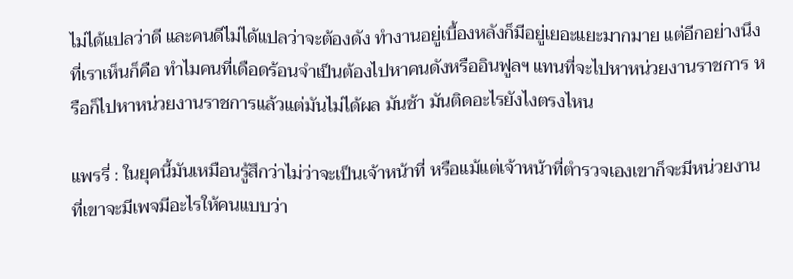ไม่ได้แปลว่าดี และคนดีไม่ได้แปลว่าจะต้องดัง ทำงานอยู่เบื้องหลังก็มีอยู่เยอะแยะมากมาย แต่อีกอย่างนึงที่เราเห็นก็คือ ทำไมคนที่เดือดร้อนจำเป็นต้องไปหาคนดังหรืออินฟูลฯ แทนที่จะไปหาหน่วยงานราชการ หรือก็ไปหาหน่วยงานราชการแล้วแต่มันไม่ได้ผล มันช้า มันติดอะไรยังไงตรงไหน

แพรรี่ : ในยุคนี้มันเหมือนรู้สึกว่าไม่ว่าจะเป็นเจ้าหน้าที่ หรือแม้แต่เจ้าหน้าที่ตำรวจเองเขาก็จะมีหน่วยงานที่เขาจะมีเพจมีอะไรให้คนแบบว่า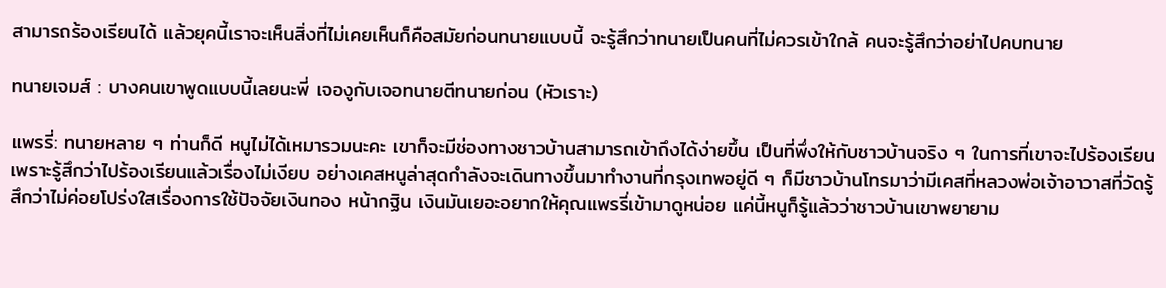สามารถร้องเรียนได้ แล้วยุคนี้เราจะเห็นสิ่งที่ไม่เคยเห็นก็คือสมัยก่อนทนายแบบนี้ จะรู้สึกว่าทนายเป็นคนที่ไม่ควรเข้าใกล้ คนจะรู้สึกว่าอย่าไปคบทนาย

ทนายเจมส์ : บางคนเขาพูดแบบนี้เลยนะพี่ เจองูกับเจอทนายตีทนายก่อน (หัวเราะ)

แพรรี่: ทนายหลาย ๆ ท่านก็ดี หนูไม่ได้เหมารวมนะคะ เขาก็จะมีช่องทางชาวบ้านสามารถเข้าถึงได้ง่ายขึ้น เป็นที่พึ่งให้กับชาวบ้านจริง ๆ ในการที่เขาจะไปร้องเรียน เพราะรู้สึกว่าไปร้องเรียนแล้วเรื่องไม่เงียบ อย่างเคสหนูล่าสุดกำลังจะเดินทางขึ้นมาทำงานที่กรุงเทพอยู่ดี ๆ ก็มีชาวบ้านโทรมาว่ามีเคสที่หลวงพ่อเจ้าอาวาสที่วัดรู้สึกว่าไม่ค่อยโปร่งใสเรื่องการใช้ปัจจัยเงินทอง หน้ากฐิน เงินมันเยอะอยากให้คุณแพรรี่เข้ามาดูหน่อย แค่นี้หนูก็รู้แล้วว่าชาวบ้านเขาพยายาม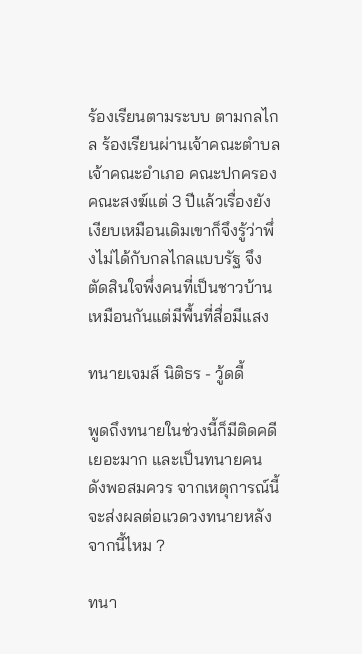ร้องเรียนตามระบบ ตามกลไกล ร้องเรียนผ่านเจ้าคณะตำบล เจ้าคณะอำเภอ คณะปกครอง คณะสงฆ์แต่ 3 ปีแล้วเรื่องยังเงียบเหมือนเดิมเขาก็จึงรู้ว่าพึ่งไม่ได้กับกลไกลแบบรัฐ จึงตัดสินใจพึ่งคนที่เป็นชาวบ้านเหมือนกันแต่มีพื้นที่สื่อมีแสง

ทนายเจมส์ นิติธร - วู้ดดี้

พูดถึงทนายในช่วงนี้ก็มีติดคดีเยอะมาก และเป็นทนายคนดังพอสมควร จากเหตุการณ์นี้จะส่งผลต่อแวดวงทนายหลังจากนี้ไหม ?

ทนา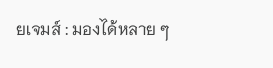ยเจมส์ : มองได้หลาย ๆ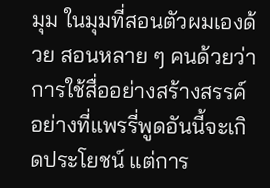มุม ในมุมที่สอนตัวผมเองด้วย สอนหลาย ๆ คนด้วยว่าการใช้สื่ออย่างสร้างสรรค์ อย่างที่แพรรี่พูดอันนี้จะเกิดประโยชน์ แต่การ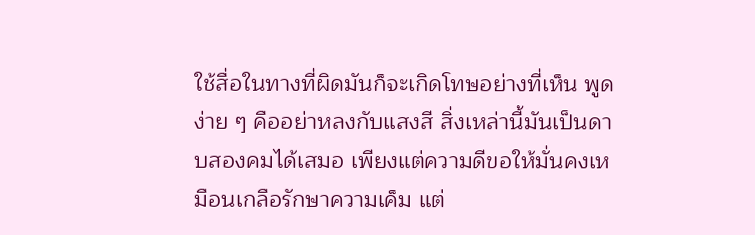ใช้สื่อในทางที่ผิดมันก็จะเกิดโทษอย่างที่เห็น พูดง่าย ๆ คืออย่าหลงกับแสงสี สิ่งเหล่านี้มันเป็นดาบสองคมได้เสมอ เพียงแต่ความดีขอให้มั่นคงเหมือนเกลือรักษาความเค็ม แต่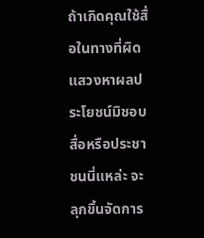ถ้าเกิดคุณใช้สื่อในทางที่ผิดแสวงหาผลประโยชน์มิชอบ สื่อหรือประชาชนนี่แหล่ะ จะลุกขึ้นจัดการ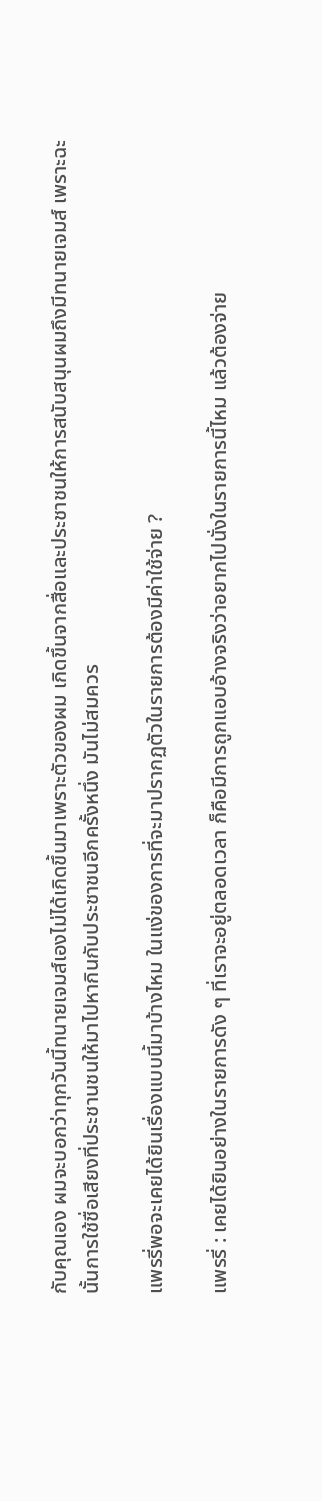กับคุณเอง ผมจะบอกว่าทุกวันนี้ทนายเจมส์เองไม่ได้เกิดขึ้นมาเพราะตัวของผม เกิดขึ้นจากสื่อและประชาชนให้การสนับสนุนผมถึงมีทนายเจมส์ เพราะฉะนั้นการใช้ชื่อเสียงที่ประชานชนให้มาไปหากินกับประชาชนอีกครั้งหนึ่ง มันไม่สมควร

แพรรี่พอจะเคยได้ยินเรื่องแบบนี้มาบ้างไหม ในแง่ของการที่จะมาปรากฏตัวในรายการต้องมีค่าใช้จ่าย ?

แพรรี่ : เคยได้ยินอย่างในรายการดัง ๆ ที่เราจะอยู่ตลอดเวลา ก็คือมีการถูกแอบอ้างจริงว่าอยากไปนั่งในรายการนี้ไหม แล้วต้องจ่าย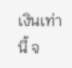เงินเท่านี้ จ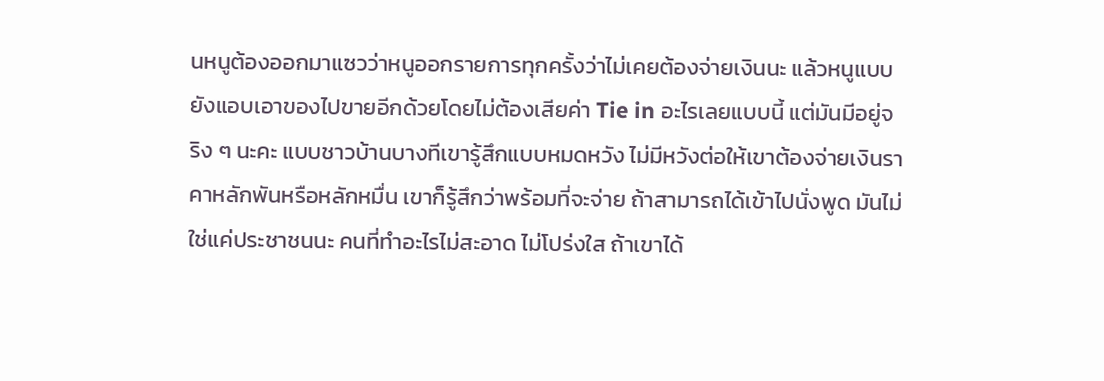นหนูต้องออกมาแซวว่าหนูออกรายการทุกครั้งว่าไม่เคยต้องจ่ายเงินนะ แล้วหนูแบบยังแอบเอาของไปขายอีกด้วยโดยไม่ต้องเสียค่า Tie in อะไรเลยแบบนี้ แต่มันมีอยู่จริง ๆ นะคะ แบบชาวบ้านบางทีเขารู้สึกแบบหมดหวัง ไม่มีหวังต่อให้เขาต้องจ่ายเงินราคาหลักพันหรือหลักหมื่น เขาก็รู้สึกว่าพร้อมที่จะจ่าย ถ้าสามารถได้เข้าไปนั่งพูด มันไม่ใช่แค่ประชาชนนะ คนที่ทำอะไรไม่สะอาด ไม่โปร่งใส ถ้าเขาได้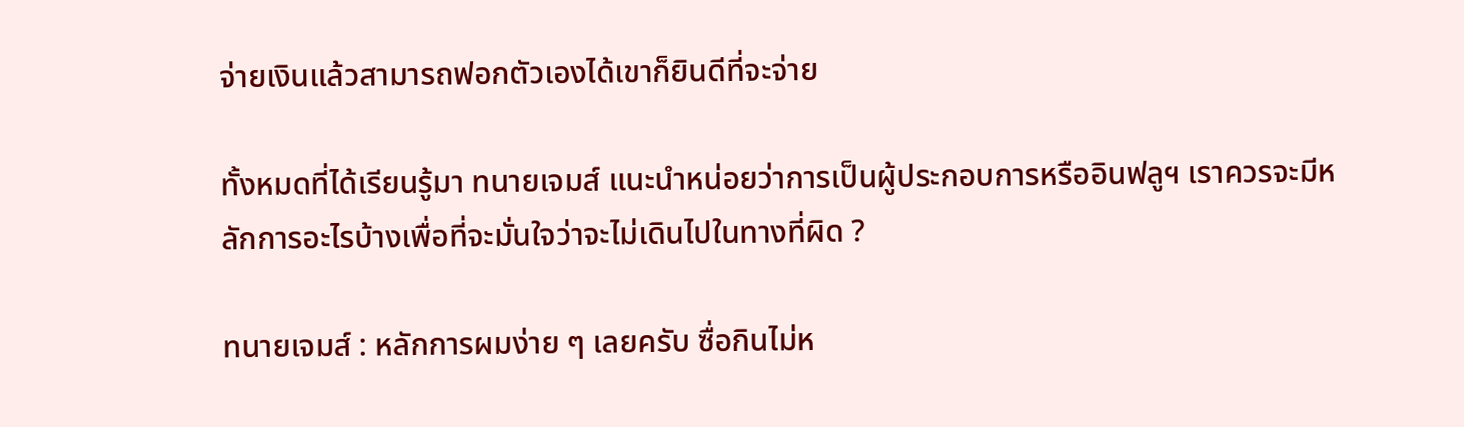จ่ายเงินแล้วสามารถฟอกตัวเองได้เขาก็ยินดีที่จะจ่าย

ทั้งหมดที่ได้เรียนรู้มา ทนายเจมส์ แนะนำหน่อยว่าการเป็นผู้ประกอบการหรืออินฟลูฯ เราควรจะมีหลักการอะไรบ้างเพื่อที่จะมั่นใจว่าจะไม่เดินไปในทางที่ผิด ?

ทนายเจมส์ : หลักการผมง่าย ๆ เลยครับ ซื่อกินไม่ห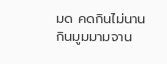มด คดกินไม่นาน กินมูมมามจาน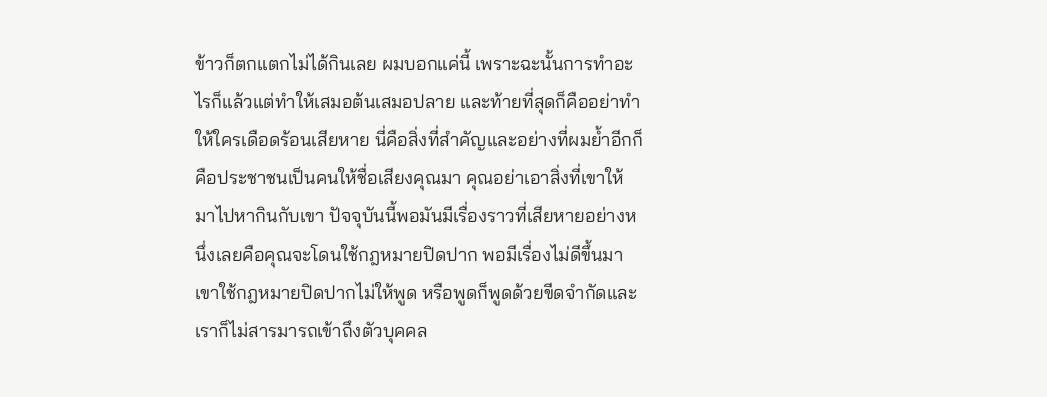ข้าวก็ตกแตกไม่ได้กินเลย ผมบอกแค่นี้ เพราะฉะนั้นการทำอะไรก็แล้วแต่ทำให้เสมอต้นเสมอปลาย และท้ายที่สุดก็คืออย่าทำให้ใครเดือดร้อนเสียหาย นี่คือสิ่งที่สำคัญและอย่างที่ผมย้ำอีกก็คือประชาชนเป็นคนให้ชื่อเสียงคุณมา คุณอย่าเอาสิ่งที่เขาให้มาไปหากินกับเขา ปัจจุบันนี้พอมันมีเรื่องราวที่เสียหายอย่างหนึ่งเลยคือคุณจะโดนใช้กฎหมายปิดปาก พอมีเรื่องไม่ดีขึ้นมา เขาใช้กฎหมายปิดปากไม่ให้พูด หรือพูดก็พูดด้วยขีดจำกัดและเราก็ไม่สารมารถเข้าถึงตัวบุคคล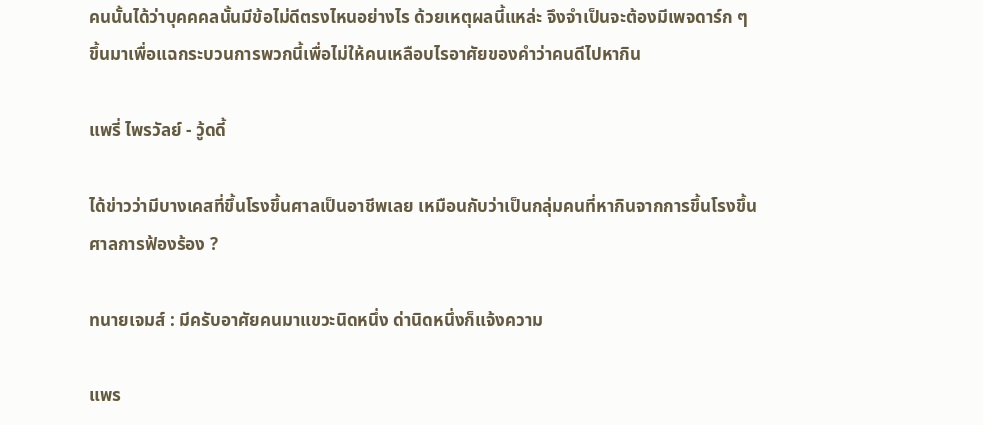คนนั้นได้ว่าบุคคคลนั้นมีข้อไม่ดีตรงไหนอย่างไร ด้วยเหตุผลนี้แหล่ะ จึงจำเป็นจะต้องมีเพจดาร์ก ๆ ขึ้นมาเพื่อแฉกระบวนการพวกนี้เพื่อไม่ให้คนเหลือบไรอาศัยของคำว่าคนดีไปหากิน

แพรี่ ไพรวัลย์ - วู้ดดี้

ได้ข่าวว่ามีบางเคสที่ขึ้นโรงขึ้นศาลเป็นอาชีพเลย เหมือนกับว่าเป็นกลุ่มคนที่หากินจากการขึ้นโรงขึ้นศาลการฟ้องร้อง ?

ทนายเจมส์ : มีครับอาศัยคนมาแขวะนิดหนึ่ง ด่านิดหนึ่งก็แจ้งความ

แพร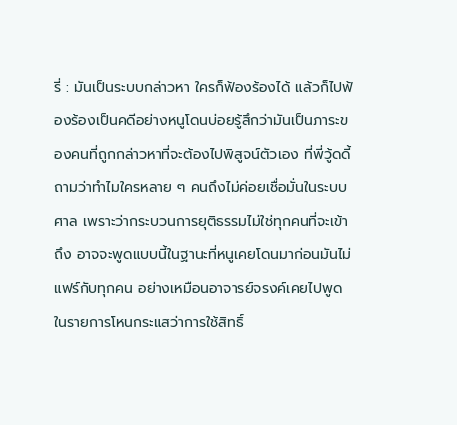รี่ : มันเป็นระบบกล่าวหา ใครก็ฟ้องร้องได้ แล้วก็ไปฟ้องร้องเป็นคดีอย่างหนูโดนบ่อยรู้สึกว่ามันเป็นภาระของคนที่ถูกกล่าวหาที่จะต้องไปพิสูจน์ตัวเอง ที่พี่วู้ดดี้ถามว่าทำไมใครหลาย ๆ คนถึงไม่ค่อยเชื่อมั่นในระบบศาล เพราะว่ากระบวนการยุติธรรมไม่ใช่ทุกคนที่จะเข้าถึง อาจจะพูดแบบนี้ในฐานะที่หนูเคยโดนมาก่อนมันไม่แฟร์กับทุกคน อย่างเหมือนอาจารย์จรงค์เคยไปพูดในรายการโหนกระแสว่าการใช้สิทธิ์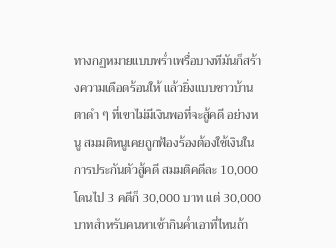ทางกฏหมายแบบพร่ำเพรื่อบางทีมันก็สร้างความเดือดร้อนให้ แล้วยิ่งแบบชาวบ้านตาดำ ๆ ที่เขาไม่มีเงินพอที่จะสู้คดี อย่างหนู สมมติหนูเคยถูกฟ้องร้องต้องใช้เงินในการประกันตัวสู้คดี สมมติคดีละ 10,000 โดนไป 3 คดีก็ 30,000 บาท แต่ 30,000 บาทสำหรับคนหาเช้ากินค่ำเอาที่ไหนถ้า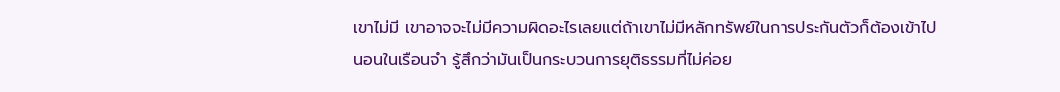เขาไม่มี เขาอาจจะไม่มีความผิดอะไรเลยแต่ถ้าเขาไม่มีหลักทรัพย์ในการประกันตัวก็ต้องเข้าไปนอนในเรือนจำ รู้สึกว่ามันเป็นกระบวนการยุติธรรมที่ไม่ค่อย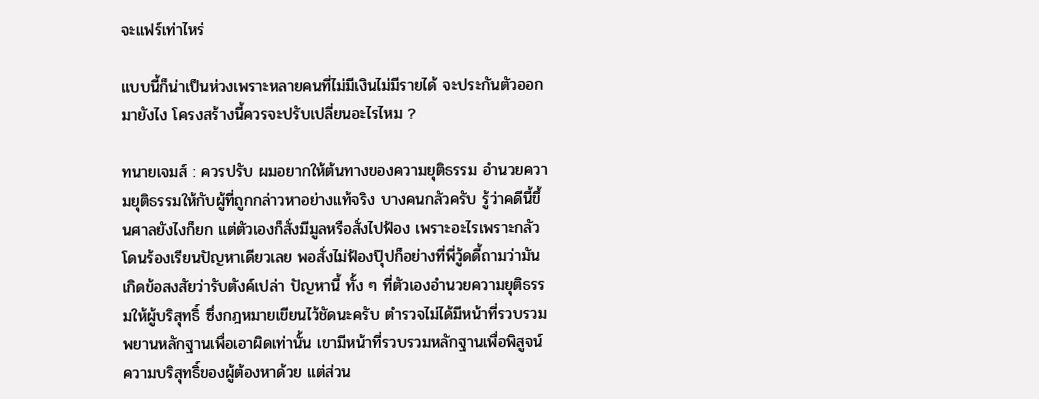จะแฟร์เท่าไหร่

แบบนี้ก็น่าเป็นห่วงเพราะหลายคนที่ไม่มีเงินไม่มีรายได้ จะประกันตัวออกมายังไง โครงสร้างนี้ควรจะปรับเปลี่ยนอะไรไหม ?

ทนายเจมส์ : ควรปรับ ผมอยากให้ต้นทางของความยุติธรรม อำนวยความยุติธรรมให้กับผู้ที่ถูกกล่าวหาอย่างแท้จริง บางคนกลัวครับ รู้ว่าคดีนี้ขึ้นศาลยังไงก็ยก แต่ตัวเองก็สั่งมีมูลหรือสั่งไปฟ้อง เพราะอะไรเพราะกลัวโดนร้องเรียนปัญหาเดียวเลย พอสั่งไม่ฟ้องปุ๊ปก็อย่างที่พี่วู้ดดี้ถามว่ามันเกิดข้อสงสัยว่ารับตังค์เปล่า ปัญหานี้ ทั้ง ๆ ที่ตัวเองอำนวยความยุติธรรมให้ผู้บริสุทธิ์ ซึ่งกฎหมายเขียนไว้ชัดนะครับ ตำรวจไม่ได้มีหน้าที่รวบรวมพยานหลักฐานเพื่อเอาผิดเท่านั้น เขามีหน้าที่รวบรวมหลักฐานเพื่อพิสูจน์ความบริสุทธิ์ของผู้ต้องหาด้วย แต่ส่วน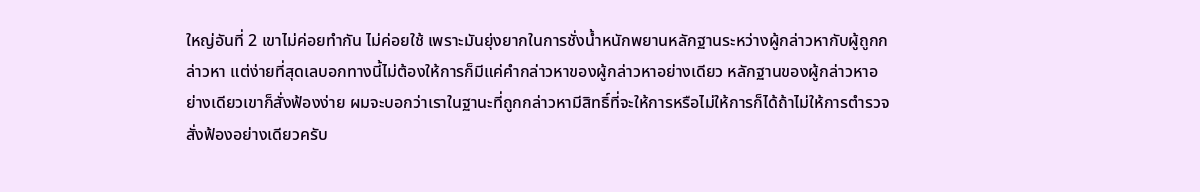ใหญ่อันที่ 2 เขาไม่ค่อยทำกัน ไม่ค่อยใช้ เพราะมันยุ่งยากในการชั่งน้ำหนักพยานหลักฐานระหว่างผู้กล่าวหากับผู้ถูกกล่าวหา แต่ง่ายที่สุดเลบอกทางนี้ไม่ต้องให้การก็มีแค่คำกล่าวหาของผู้กล่าวหาอย่างเดียว หลักฐานของผู้กล่าวหาอย่างเดียวเขาก็สั่งฟ้องง่าย ผมจะบอกว่าเราในฐานะที่ถูกกล่าวหามีสิทธิ์ที่จะให้การหรือไม่ให้การก็ได้ถ้าไม่ให้การตำรวจสั่งฟ้องอย่างเดียวครับ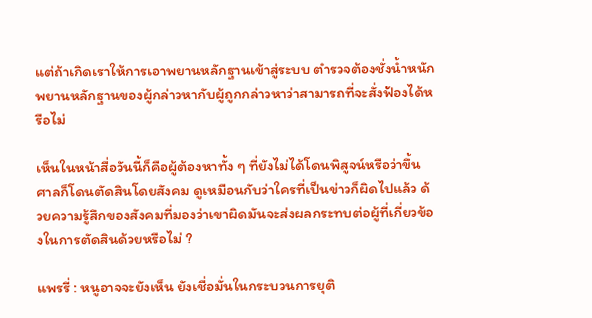แต่ถ้าเกิดเราให้การเอาพยานหลักฐานเข้าสู่ระบบ ตำรวจต้องชั่งน้ำหนักพยานหลักฐานของผู้กล่าวหากับผู้ถูกกล่าวหาว่าสามารถที่จะสั่งฟ้องได้หรือไม่

เห็นในหน้าสื่อวันนี้ก็คือผู้ต้องหาทั้ง ๆ ที่ยังไม่ได้โดนพิสูจน์หรือว่าขึ้นศาลก็โดนตัดสินโดยสังคม ดูเหมือนกับว่าใครที่เป็นข่าวก็ผิดไปแล้ว ด้วยความรู้สึกของสังคมที่มองว่าเขาผิดมันจะส่งผลกระทบต่อผู้ที่เกี่ยวข้องในการตัดสินด้วยหรือไม่ ?

แพรรี่ : หนูอาจจะยังเห็น ยังเชื่อมั่นในกระบวนการยุติ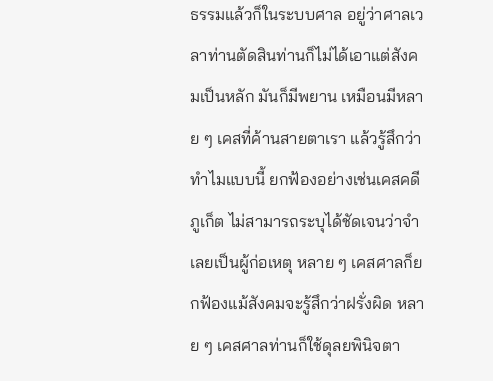ธรรมแล้วก็ในระบบศาล อยู่ว่าศาลเวลาท่านตัดสินท่านก็ไม่ได้เอาแต่สังคมเป็นหลัก มันก็มีพยาน เหมือนมีหลาย ๆ เคสที่ค้านสายตาเรา แล้วรู้สึกว่าทำไมแบบนี้ ยกฟ้องอย่างเช่นเคสคดีภูเก็ต ไม่สามารถระบุได้ชัดเจนว่าจำเลยเป็นผู้ก่อเหตุ หลาย ๆ เคสศาลก็ยกฟ้องแม้สังคมจะรู้สึกว่าฝรั่งผิด หลาย ๆ เคสศาลท่านก็ใช้ดุลยพินิจตา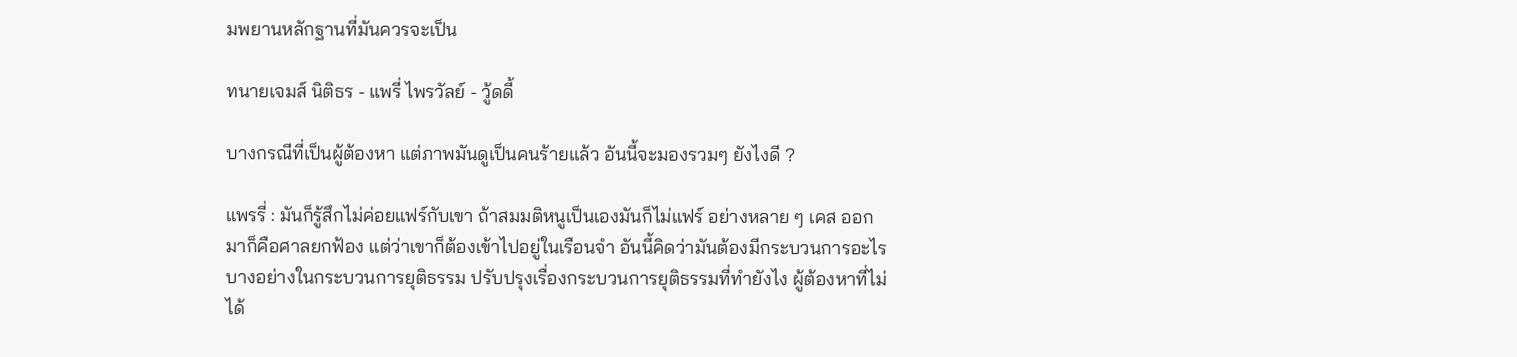มพยานหลักฐานที่มันควรจะเป็น

ทนายเจมส์ นิติธร - แพรี่ ไพรวัลย์ - วู้ดดี้

บางกรณีที่เป็นผู้ต้องหา แต่ภาพมันดูเป็นคนร้ายแล้ว อันนี้จะมองรวมๆ ยังไงดี ?

แพรรี่ : มันก็รู้สึกไม่ค่อยแฟร์กับเขา ถ้าสมมติหนูเป็นเองมันก็ไม่แฟร์ อย่างหลาย ๆ เคส ออกมาก็คือศาลยกฟ้อง แต่ว่าเขาก็ต้องเข้าไปอยู่ในเรือนจำ อันนี้คิดว่ามันต้องมีกระบวนการอะไรบางอย่างในกระบวนการยุติธรรม ปรับปรุงเรื่องกระบวนการยุติธรรมที่ทำยังไง ผู้ต้องหาที่ไม่ได้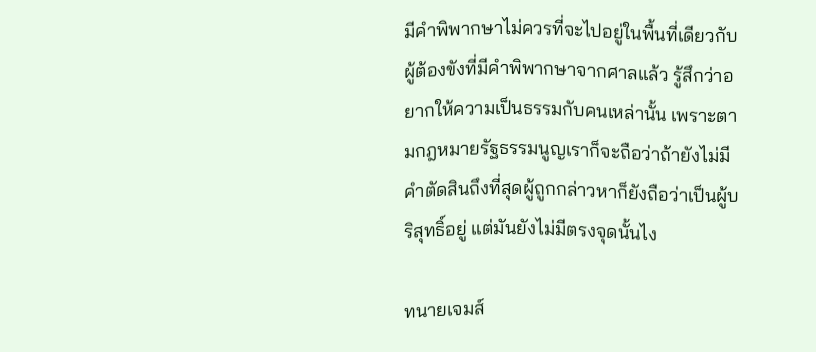มีคำพิพากษาไม่ควรที่จะไปอยู่ในพื้นที่เดียวกับผู้ต้องขังที่มีคำพิพากษาจากศาลแล้ว รู้สึกว่าอยากให้ความเป็นธรรมกับคนเหล่านั้น เพราะตามกฎหมายรัฐธรรมนูญเราก็จะถือว่าถ้ายังไม่มีคำตัดสินถึงที่สุดผู้ถูกกล่าวหาก็ยังถือว่าเป็นผู้บริสุทธิ์อยู่ แต่มันยังไม่มีตรงจุดนั้นไง

ทนายเจมส์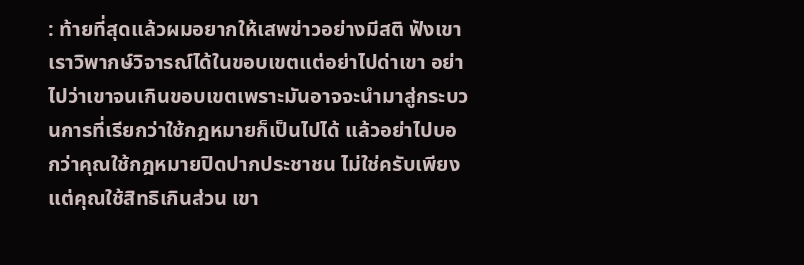: ท้ายที่สุดแล้วผมอยากให้เสพข่าวอย่างมีสติ ฟังเขาเราวิพากษ์วิจารณ์ได้ในขอบเขตแต่อย่าไปด่าเขา อย่าไปว่าเขาจนเกินขอบเขตเพราะมันอาจจะนำมาสู่กระบวนการที่เรียกว่าใช้กฎหมายก็เป็นไปได้ แล้วอย่าไปบอกว่าคุณใช้กฎหมายปิดปากประชาชน ไม่ใช่ครับเพียงแต่คุณใช้สิทธิเกินส่วน เขา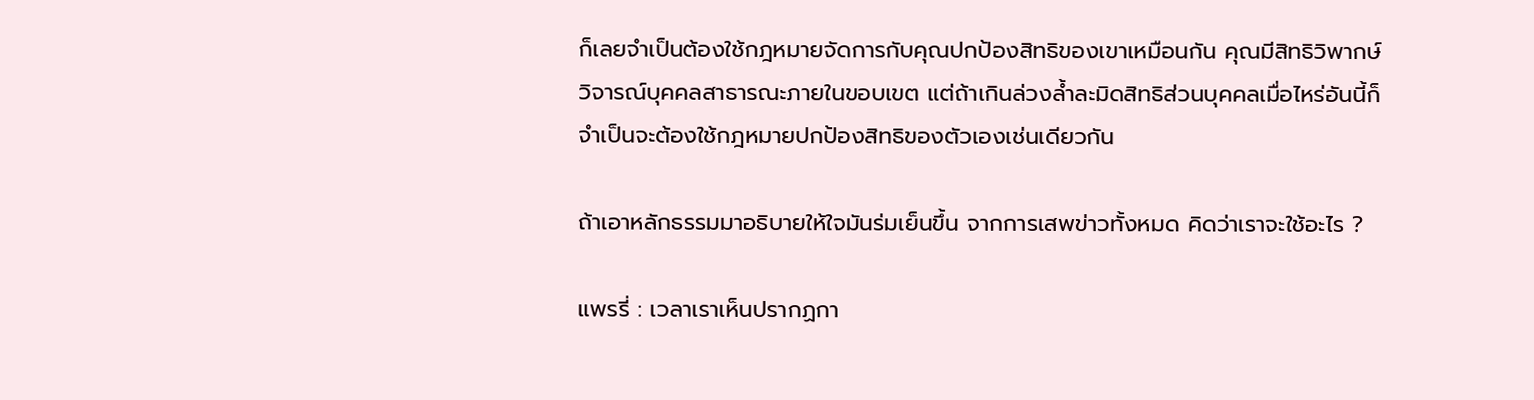ก็เลยจำเป็นต้องใช้กฎหมายจัดการกับคุณปกป้องสิทธิของเขาเหมือนกัน คุณมีสิทธิวิพากษ์วิจารณ์บุคคลสาธารณะภายในขอบเขต แต่ถ้าเกินล่วงล้ำละมิดสิทธิส่วนบุคคลเมื่อไหร่อันนี้ก็จำเป็นจะต้องใช้กฎหมายปกป้องสิทธิของตัวเองเช่นเดียวกัน

ถ้าเอาหลักธรรมมาอธิบายให้ใจมันร่มเย็นขึ้น จากการเสพข่าวทั้งหมด คิดว่าเราจะใช้อะไร ?

แพรรี่ : เวลาเราเห็นปรากฏกา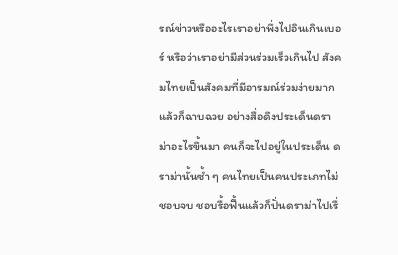รณ์ข่าวหรืออะไรเราอย่าพึ่งไปอินเกินเบอร์ หรือว่าเราอย่ามีส่วนร่วมเร็วเกินไป สังคมไทยเป็นสังคมที่มีอารมณ์ร่วมง่ายมากแล้วก็ฉาบฉวย อย่างสื่อดึงประเด็นดราม่าอะไรขึ้นมา คนก็จะไปอยู่ในประเด็น ดราม่านั้นซ้ำ ๆ คนไทยเป็นคนประเภทไม่ชอบจบ ชอบรื้อฟื้นแล้วก็ปั่นดราม่าไปเรื่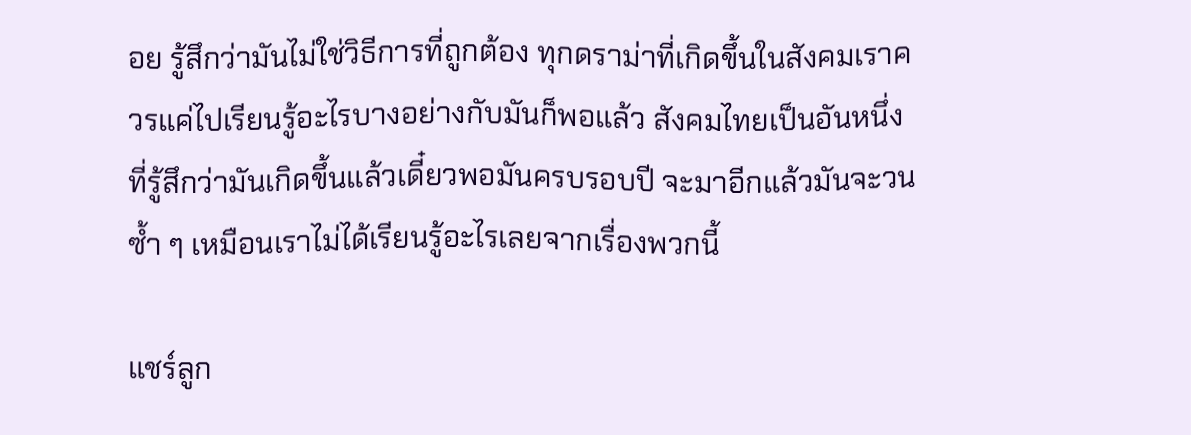อย รู้สึกว่ามันไม่ใช่วิธีการที่ถูกต้อง ทุกดราม่าที่เกิดขึ้นในสังคมเราควรแค่ไปเรียนรู้อะไรบางอย่างกับมันก็พอแล้ว สังคมไทยเป็นอันหนึ่งที่รู้สึกว่ามันเกิดขึ้นแล้วเดี๋ยวพอมันครบรอบปี จะมาอีกแล้วมันจะวนซ้ำ ๆ เหมือนเราไม่ได้เรียนรู้อะไรเลยจากเรื่องพวกนี้

แชร์ลูก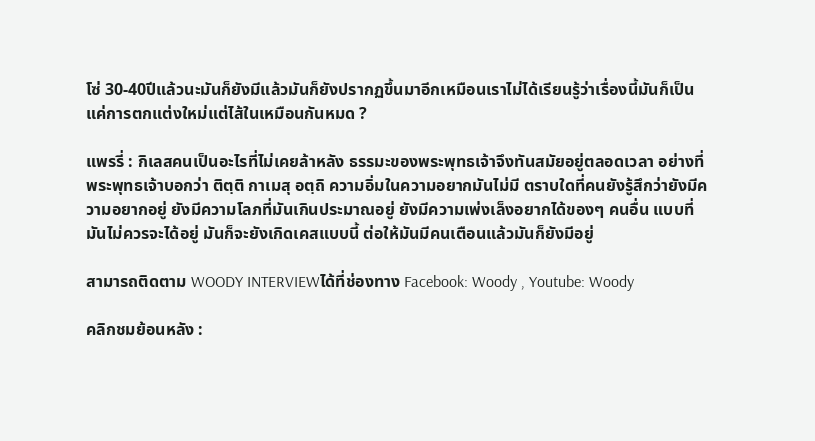โซ่ 30-40ปีแล้วนะมันก็ยังมีแล้วมันก็ยังปรากฏขึ้นมาอีกเหมือนเราไม่ได้เรียนรู้ว่าเรื่องนี้มันก็เป็นแค่การตกแต่งใหม่แต่ไส้ในเหมือนกันหมด ?

แพรรี่ : กิเลสคนเป็นอะไรที่ไม่เคยล้าหลัง ธรรมะของพระพุทธเจ้าจึงทันสมัยอยู่ตลอดเวลา อย่างที่พระพุทธเจ้าบอกว่า ติตฺติ กาเมสุ อตฺถิ ความอิ่มในความอยากมันไม่มี ตราบใดที่คนยังรู้สึกว่ายังมีความอยากอยู่ ยังมีความโลภที่มันเกินประมาณอยู่ ยังมีความเพ่งเล็งอยากได้ของๆ คนอื่น แบบที่มันไม่ควรจะได้อยู่ มันก็จะยังเกิดเคสแบบนี้ ต่อให้มันมีคนเตือนแล้วมันก็ยังมีอยู่

สามารถติดตาม WOODY INTERVIEWได้ที่ช่องทาง Facebook: Woody , Youtube: Woody

คลิกชมย้อนหลัง :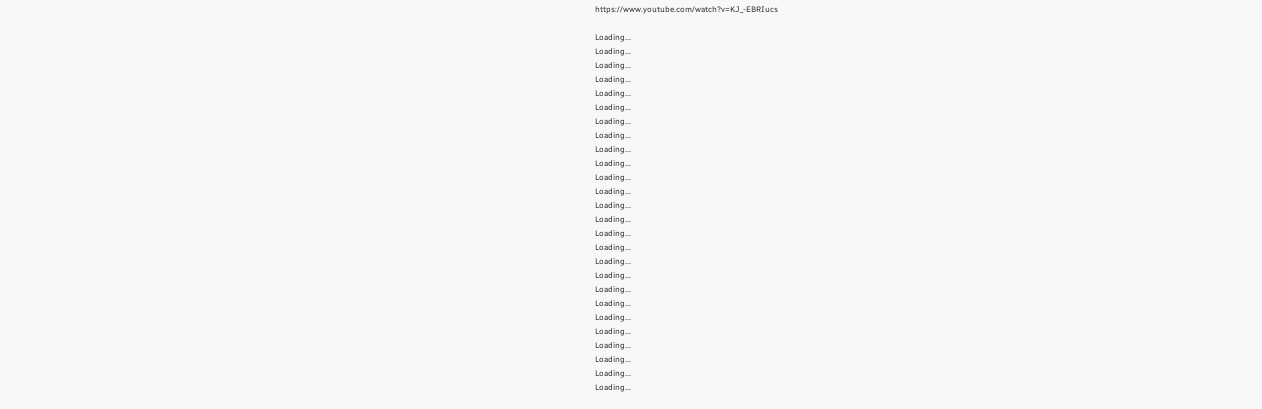https://www.youtube.com/watch?v=KJ_-EBRIucs

Loading...
Loading...
Loading...
Loading...
Loading...
Loading...
Loading...
Loading...
Loading...
Loading...
Loading...
Loading...
Loading...
Loading...
Loading...
Loading...
Loading...
Loading...
Loading...
Loading...
Loading...
Loading...
Loading...
Loading...
Loading...
Loading...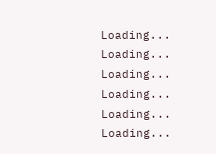Loading...
Loading...
Loading...
Loading...
Loading...
Loading...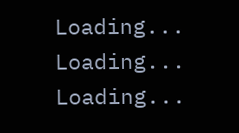Loading...
Loading...
Loading...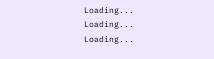Loading...
Loading...
Loading...